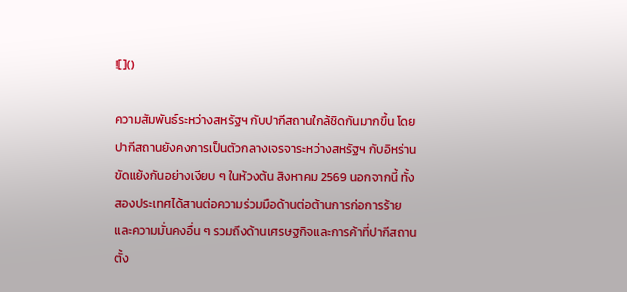![]()

ความสัมพันธ์ระหว่างสหรัฐฯ กับปากีสถานใกล้ชิดกันมากขึ้น โดยปากีสถานยังคงการเป็นตัวกลางเจรจาระหว่างสหรัฐฯ กับอิหร่านขัดแย้งกันอย่างเงียบ ๆ ในห้วงต้น สิงหาคม 2569 นอกจากนี้ ทั้งสองประเทศได้สานต่อความร่วมมือด้านต่อต้านการก่อการร้าย และความมั่นคงอื่น ๆ รวมถึงด้านเศรษฐกิจและการค้าที่ปากีสถานตั้ง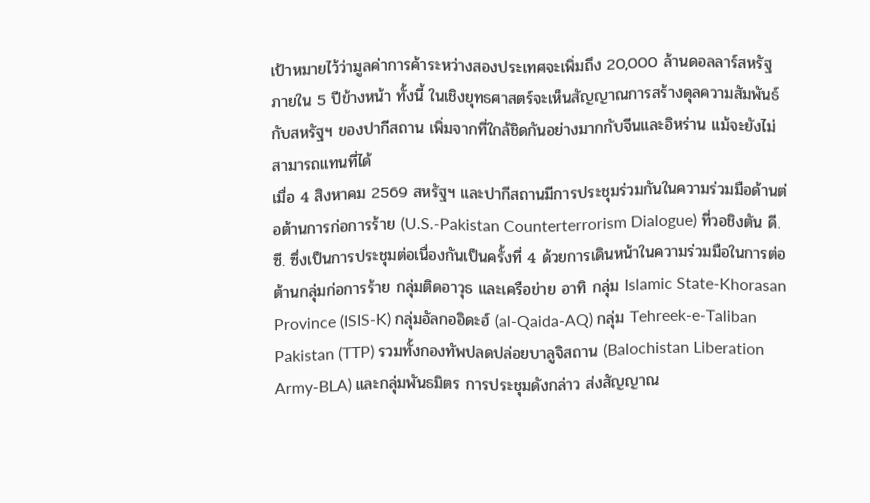เป้าหมายไว้ว่ามูลค่าการค้าระหว่างสองประเทศจะเพิ่มถึง 20,000 ล้านดอลลาร์สหรัฐ ภายใน 5 ปีข้างหน้า ทั้งนี้ ในเชิงยุทธศาสตร์จะเห็นสัญญาณการสร้างดุลความสัมพันธ์กับสหรัฐฯ ของปากีสถาน เพิ่มจากที่ใกล้ชิดกันอย่างมากกับจีนและอิหร่าน แม้จะยังไม่สามารถแทนที่ได้
เมื่อ 4 สิงหาคม 2569 สหรัฐฯ และปากีสถานมีการประชุมร่วมกันในความร่วมมือด้านต่อต้านการก่อการร้าย (U.S.-Pakistan Counterterrorism Dialogue) ที่วอชิงตัน ดี.ซี. ซึ่งเป็นการประชุมต่อเนื่องกันเป็นครั้งที่ 4 ด้วยการเดินหน้าในความร่วมมือในการต่อต้านกลุ่มก่อการร้าย กลุ่มติดอาวุธ และเครือข่าย อาทิ กลุ่ม Islamic State-Khorasan Province (ISIS-K) กลุ่มอัลกออิดะฮ์ (al-Qaida-AQ) กลุ่ม Tehreek-e-Taliban Pakistan (TTP) รวมทั้งกองทัพปลดปล่อยบาลูจิสถาน (Balochistan Liberation Army-BLA) และกลุ่มพันธมิตร การประชุมดังกล่าว ส่งสัญญาณ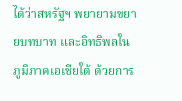ได้ว่าสหรัฐฯ พยายามขยายบทบาท และอิทธิพลในภูมิภาคเอเชียใต้ ด้วยการ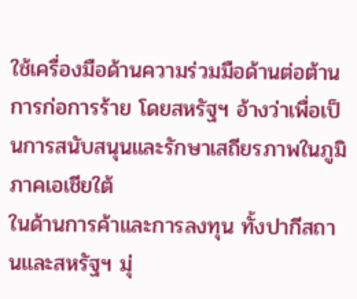ใช้เครื่องมือด้านความร่วมมือด้านต่อต้านการก่อการร้าย โดยสหรัฐฯ อ้างว่าเพื่อเป็นการสนับสนุนและรักษาเสถียรภาพในภูมิภาคเอเชียใต้
ในด้านการค้าและการลงทุน ทั้งปากีสถานและสหรัฐฯ มุ่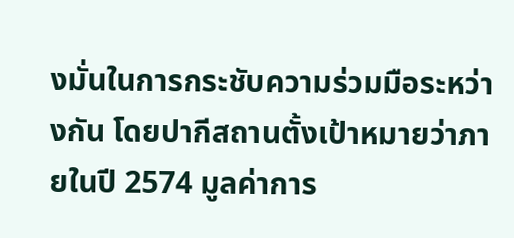งมั่นในการกระชับความร่วมมือระหว่างกัน โดยปากีสถานตั้งเป้าหมายว่าภายในปี 2574 มูลค่าการ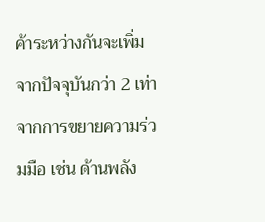ค้าระหว่างกันจะเพิ่มจากปัจจุบันกว่า 2 เท่า จากการขยายความร่วมมือ เช่น ด้านพลัง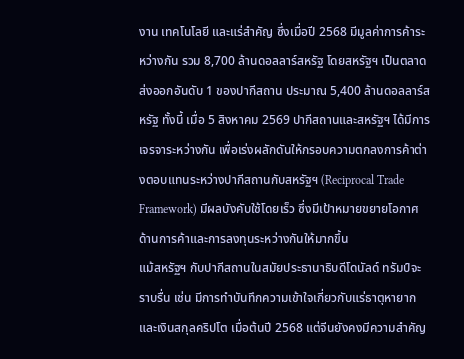งาน เทคโนโลยี และแร่สำคัญ ซึ่งเมื่อปี 2568 มีมูลค่าการค้าระหว่างกัน รวม 8,700 ล้านดอลลาร์สหรัฐ โดยสหรัฐฯ เป็นตลาดส่งออกอันดับ 1 ของปากีสถาน ประมาณ 5,400 ล้านดอลลาร์สหรัฐ ทั้งนี้ เมื่อ 5 สิงหาคม 2569 ปากีสถานและสหรัฐฯ ได้มีการเจรจาระหว่างกัน เพื่อเร่งผลักดันให้กรอบความตกลงการค้าต่างตอบแทนระหว่างปากีสถานกับสหรัฐฯ (Reciprocal Trade Framework) มีผลบังคับใช้โดยเร็ว ซึ่งมีเป้าหมายขยายโอกาศด้านการค้าและการลงทุนระหว่างกันให้มากขึ้น
แม้สหรัฐฯ กับปากีสถานในสมัยประธานาธิบดีโดนัลด์ ทรัมป์จะราบรื่น เช่น มีการทำบันทึกความเข้าใจเกี่ยวกับแร่ธาตุหายาก และเงินสกุลคริปโต เมื่อต้นปี 2568 แต่จีนยังคงมีความสำคัญ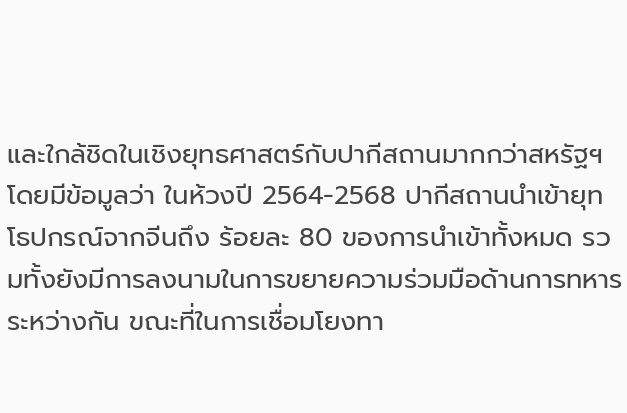และใกล้ชิดในเชิงยุทธศาสตร์กับปากีสถานมากกว่าสหรัฐฯ โดยมีข้อมูลว่า ในห้วงปี 2564-2568 ปากีสถานนำเข้ายุทโธปกรณ์จากจีนถึง ร้อยละ 80 ของการนำเข้าทั้งหมด รวมทั้งยังมีการลงนามในการขยายความร่วมมือด้านการทหารระหว่างกัน ขณะที่ในการเชื่อมโยงทา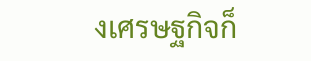งเศรษฐกิจก็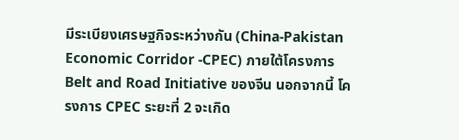มีระเบียงเศรษฐกิจระหว่างกัน (China-Pakistan Economic Corridor -CPEC) ภายใต้โครงการ Belt and Road Initiative ของจีน นอกจากนี้ โครงการ CPEC ระยะที่ 2 จะเกิด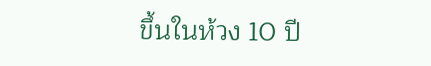ขึ้นในห้วง 10 ปี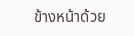ข้างหน้าด้วย